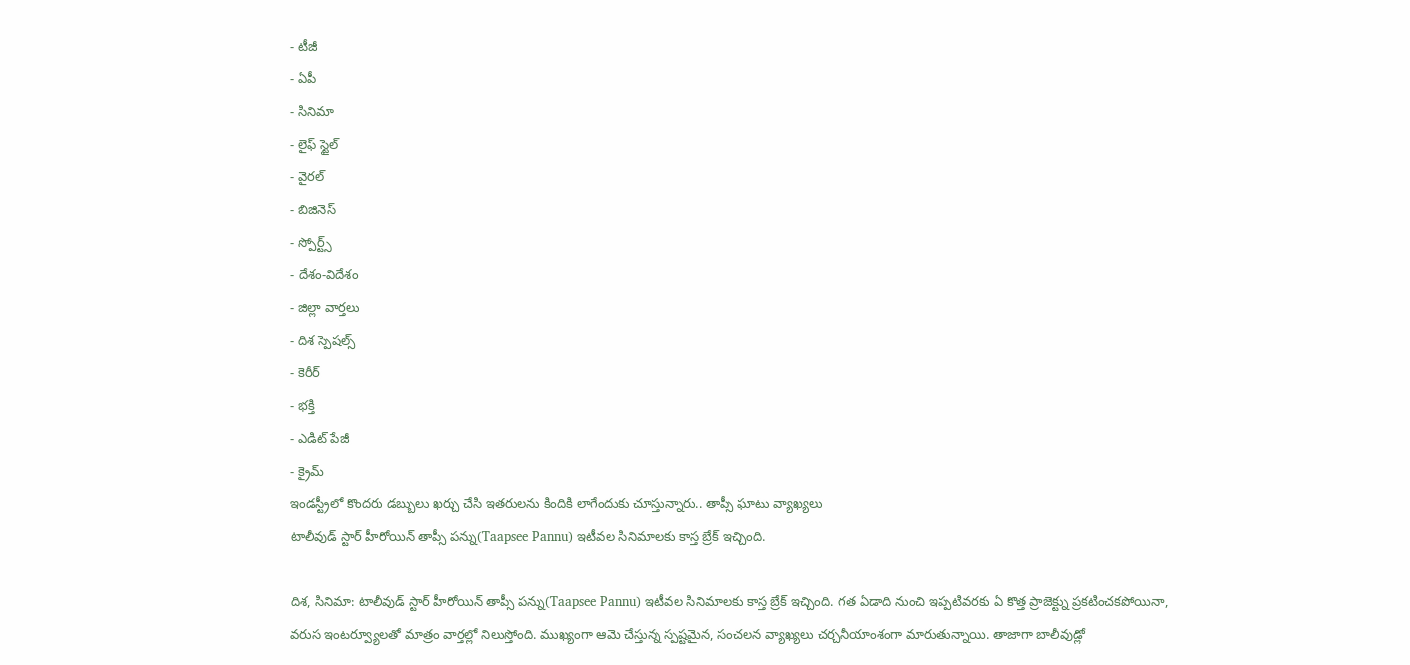- టీజీ
- ఏపీ
- సినిమా
- లైఫ్ స్టైల్
- వైరల్
- బిజినెస్
- స్పోర్ట్స్
- దేశం-విదేశం
- జిల్లా వార్తలు
- దిశ స్పెషల్స్
- కెరీర్
- భక్తి
- ఎడిట్ పేజీ
- క్రైమ్
ఇండస్ట్రీలో కొందరు డబ్బులు ఖర్చు చేసి ఇతరులను కిందికి లాగేందుకు చూస్తున్నారు.. తాప్సీ ఘాటు వ్యాఖ్యలు
టాలీవుడ్ స్టార్ హీరోయిన్ తాప్సీ పన్ను(Taapsee Pannu) ఇటీవల సినిమాలకు కాస్త బ్రేక్ ఇచ్చింది.

దిశ, సినిమా: టాలీవుడ్ స్టార్ హీరోయిన్ తాప్సీ పన్ను(Taapsee Pannu) ఇటీవల సినిమాలకు కాస్త బ్రేక్ ఇచ్చింది. గత ఏడాది నుంచి ఇప్పటివరకు ఏ కొత్త ప్రాజెక్ట్ను ప్రకటించకపోయినా, వరుస ఇంటర్వ్యూలతో మాత్రం వార్తల్లో నిలుస్తోంది. ముఖ్యంగా ఆమె చేస్తున్న స్పష్టమైన, సంచలన వ్యాఖ్యలు చర్చనీయాంశంగా మారుతున్నాయి. తాజాగా బాలీవుడ్లో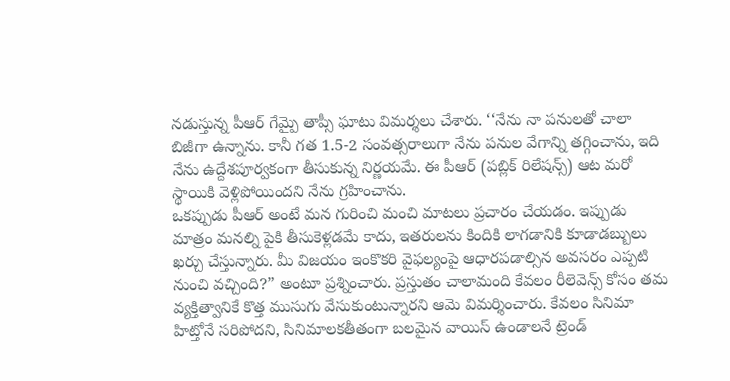నడుస్తున్న పీఆర్ గేమ్పై తాప్సీ ఘాటు విమర్శలు చేశారు. ‘‘నేను నా పనులతో చాలా బిజీగా ఉన్నాను. కానీ గత 1.5-2 సంవత్సరాలుగా నేను పనుల వేగాన్ని తగ్గించాను, ఇది నేను ఉద్దేశపూర్వకంగా తీసుకున్న నిర్ణయమే. ఈ పీఆర్ (పబ్లిక్ రిలేషన్స్) ఆట మరో స్థాయికి వెళ్లిపోయిందని నేను గ్రహించాను.
ఒకప్పుడు పీఆర్ అంటే మన గురించి మంచి మాటలు ప్రచారం చేయడం. ఇప్పుడు మాత్రం మనల్ని పైకి తీసుకెళ్లడమే కాదు, ఇతరులను కిందికి లాగడానికి కూడాడబ్బులు ఖర్చు చేస్తున్నారు. మీ విజయం ఇంకొకరి వైఫల్యంపై ఆధారపడాల్సిన అవసరం ఎప్పటి నుంచి వచ్చింది?” అంటూ ప్రశ్నించారు. ప్రస్తుతం చాలామంది కేవలం రీలెవెన్స్ కోసం తమ వ్యక్తిత్వానికే కొత్త ముసుగు వేసుకుంటున్నారని ఆమె విమర్శించారు. కేవలం సినిమా హిట్తోనే సరిపోదని, సినిమాలకతీతంగా బలమైన వాయిస్ ఉండాలనే ట్రెండ్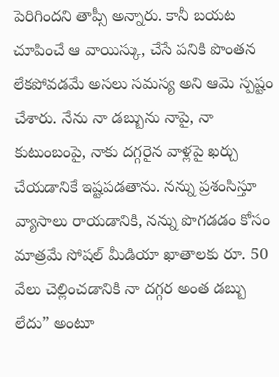పెరిగిందని తాప్సీ అన్నారు. కానీ బయట చూపించే ఆ వాయిస్కు, చేసే పనికి పొంతన లేకపోవడమే అసలు సమస్య అని ఆమె స్పష్టం చేశారు. నేను నా డబ్బును నాపై, నా కుటుంబంపై, నాకు దగ్గరైన వాళ్లపై ఖర్చు చేయడానికే ఇష్టపడతాను. నన్ను ప్రశంసిస్తూ వ్యాసాలు రాయడానికి, నన్ను పొగడడం కోసం మాత్రమే సోషల్ మీడియా ఖాతాలకు రూ. 50 వేలు చెల్లించడానికి నా దగ్గర అంత డబ్బు లేదు” అంటూ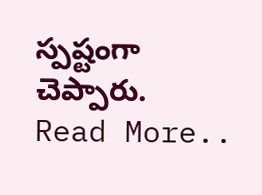స్పష్టంగా చెప్పారు.
Read More..